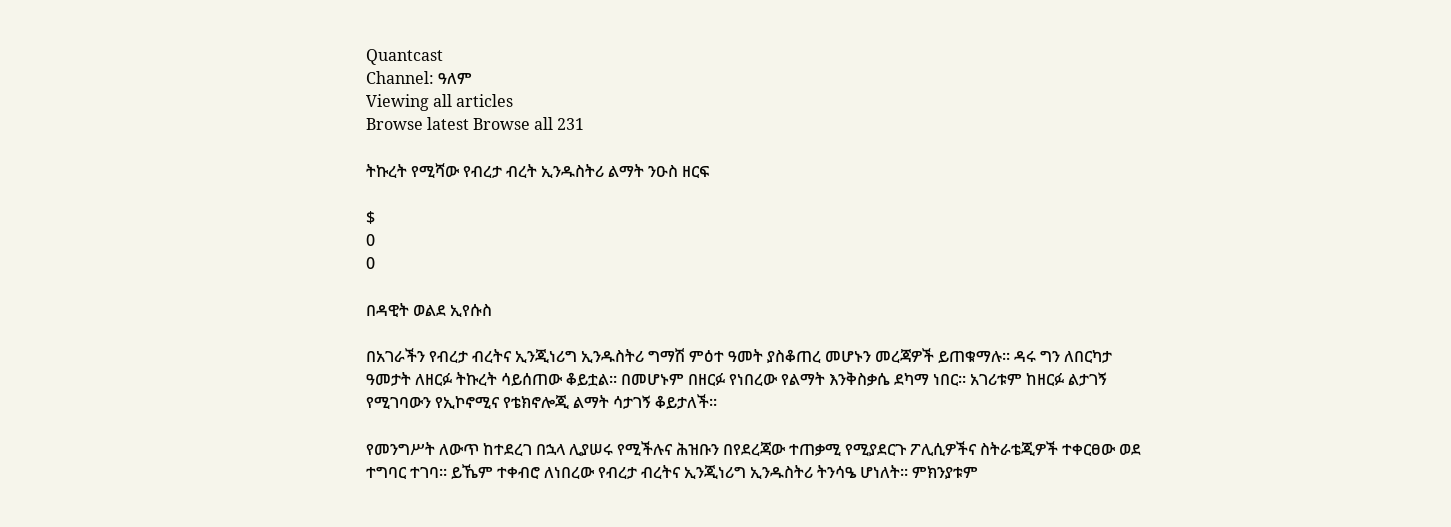Quantcast
Channel: ዓለም
Viewing all articles
Browse latest Browse all 231

ትኩረት የሚሻው የብረታ ብረት ኢንዱስትሪ ልማት ንዑስ ዘርፍ

$
0
0

በዳዊት ወልደ ኢየሱስ

በአገራችን የብረታ ብረትና ኢንጂነሪግ ኢንዱስትሪ ግማሽ ምዕተ ዓመት ያስቆጠረ መሆኑን መረጃዎች ይጠቁማሉ፡፡ ዳሩ ግን ለበርካታ ዓመታት ለዘርፉ ትኩረት ሳይሰጠው ቆይቷል፡፡ በመሆኑም በዘርፉ የነበረው የልማት እንቅስቃሴ ደካማ ነበር፡፡ አገሪቱም ከዘርፉ ልታገኝ የሚገባውን የኢኮኖሚና የቴክኖሎጂ ልማት ሳታገኝ ቆይታለች፡፡

የመንግሥት ለውጥ ከተደረገ በኋላ ሊያሠሩ የሚችሉና ሕዝቡን በየደረጃው ተጠቃሚ የሚያደርጉ ፖሊሲዎችና ስትራቴጂዎች ተቀርፀው ወደ ተግባር ተገባ፡፡ ይኼም ተቀብሮ ለነበረው የብረታ ብረትና ኢንጂነሪግ ኢንዱስትሪ ትንሳዔ ሆነለት፡፡ ምክንያቱም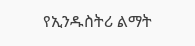የኢንዱስትሪ ልማት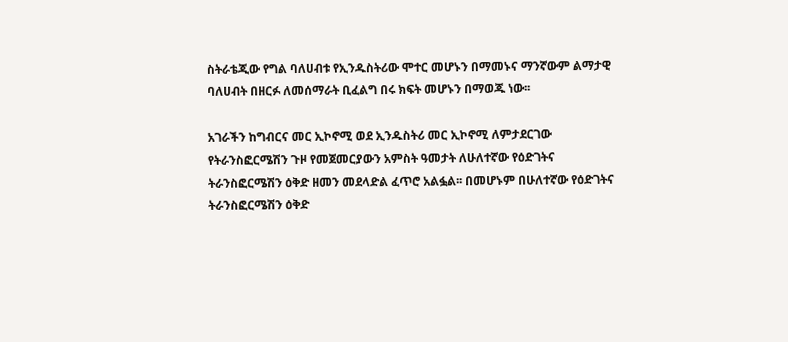ስትራቴጂው የግል ባለሀብቱ የኢንዱስትሪው ሞተር መሆኑን በማመኑና ማንኛውም ልማታዊ ባለሀብት በዘርፉ ለመሰማራት ቢፈልግ በሩ ክፍት መሆኑን በማወጁ ነው፡፡

አገራችን ከግብርና መር ኢኮኖሚ ወደ ኢንዱስትሪ መር ኢኮኖሚ ለምታደርገው የትራንስፎርሜሽን ጉዞ የመጀመርያውን አምስት ዓመታት ለሁለተኛው የዕድገትና ትራንስፎርሜሽን ዕቅድ ዘመን መደላድል ፈጥሮ አልፏል፡፡ በመሆኑም በሁለተኛው የዕድገትና ትራንስፎርሜሽን ዕቅድ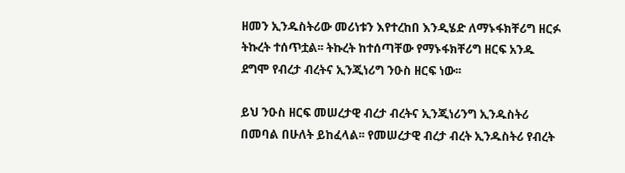ዘመን ኢንዱስትሪው መሪነቱን እየተረከበ እንዲሄድ ለማኑፋክቸሪግ ዘርፉ ትኩረት ተሰጥቷል፡፡ ትኩረት ከተሰጣቸው የማኑፋክቸሪግ ዘርፍ አንዱ ደግሞ የብረታ ብረትና ኢንጂነሪግ ንዑስ ዘርፍ ነው፡፡

ይህ ንዑስ ዘርፍ መሠረታዊ ብረታ ብረትና ኢንጂነሪንግ ኢንዱስትሪ በመባል በሁለት ይከፈላል፡፡ የመሠረታዊ ብረታ ብረት ኢንዱስትሪ የብረት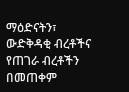ማዕድናትን፣ ውድቅዳቂ ብረቶችና የጠገራ ብረቶችን በመጠቀም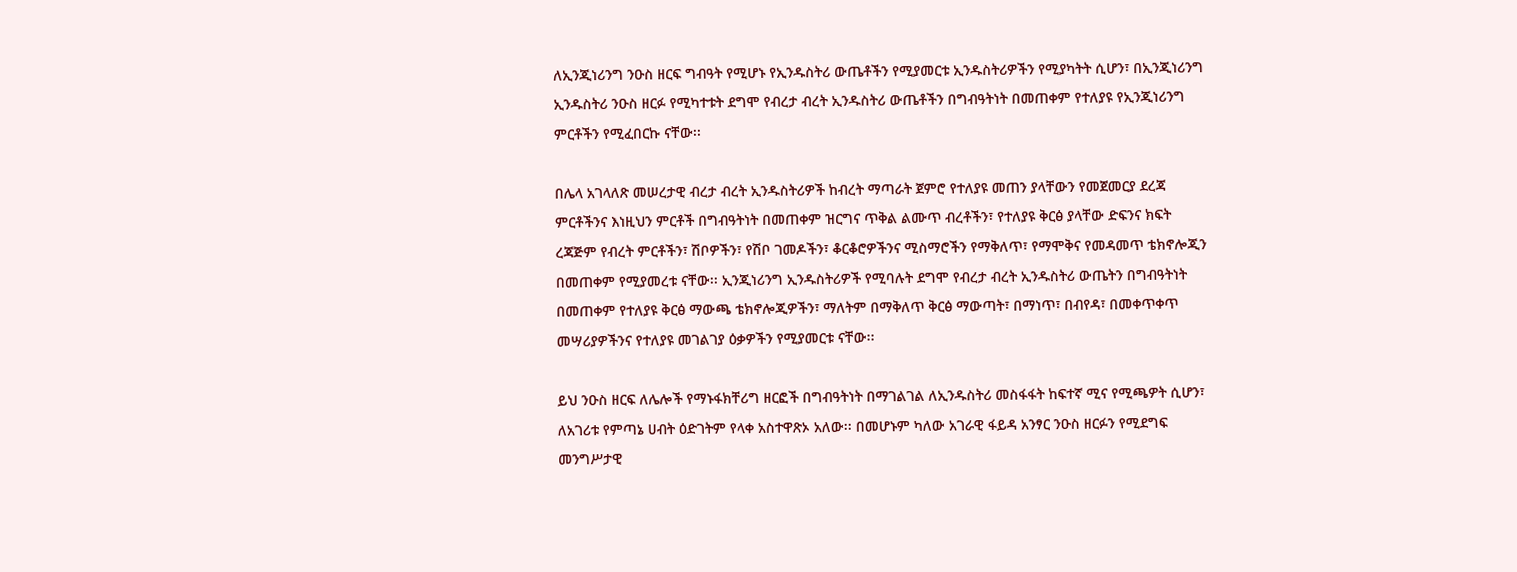ለኢንጂነሪንግ ንዑስ ዘርፍ ግብዓት የሚሆኑ የኢንዱስትሪ ውጤቶችን የሚያመርቱ ኢንዱስትሪዎችን የሚያካትት ሲሆን፣ በኢንጂነሪንግ ኢንዱስትሪ ንዑስ ዘርፉ የሚካተቱት ደግሞ የብረታ ብረት ኢንዱስትሪ ውጤቶችን በግብዓትነት በመጠቀም የተለያዩ የኢንጂነሪንግ ምርቶችን የሚፈበርኩ ናቸው፡፡

በሌላ አገላለጽ መሠረታዊ ብረታ ብረት ኢንዱስትሪዎች ከብረት ማጣራት ጀምሮ የተለያዩ መጠን ያላቸውን የመጀመርያ ደረጃ ምርቶችንና እነዚህን ምርቶች በግብዓትነት በመጠቀም ዝርግና ጥቅል ልሙጥ ብረቶችን፣ የተለያዩ ቅርፅ ያላቸው ድፍንና ክፍት ረጃጅም የብረት ምርቶችን፣ ሽቦዎችን፣ የሽቦ ገመዶችን፣ ቆርቆሮዎችንና ሚስማሮችን የማቅለጥ፣ የማሞቅና የመዳመጥ ቴክኖሎጂን በመጠቀም የሚያመረቱ ናቸው፡፡ ኢንጂነሪንግ ኢንዱስትሪዎች የሚባሉት ደግሞ የብረታ ብረት ኢንዱስትሪ ውጤትን በግብዓትነት በመጠቀም የተለያዩ ቅርፅ ማውጫ ቴክኖሎጂዎችን፣ ማለትም በማቅለጥ ቅርፅ ማውጣት፣ በማነጥ፣ በብየዳ፣ በመቀጥቀጥ መሣሪያዎችንና የተለያዩ መገልገያ ዕቃዎችን የሚያመርቱ ናቸው፡፡

ይህ ንዑስ ዘርፍ ለሌሎች የማኑፋክቸሪግ ዘርፎች በግብዓትነት በማገልገል ለኢንዱስትሪ መስፋፋት ከፍተኛ ሚና የሚጫዎት ሲሆን፣ ለአገሪቱ የምጣኔ ሀብት ዕድገትም የላቀ አስተዋጽኦ አለው፡፡ በመሆኑም ካለው አገራዊ ፋይዳ አንፃር ንዑስ ዘርፉን የሚደግፍ መንግሥታዊ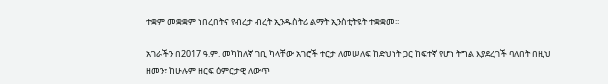ተቋም መቋቋም ነበረበትና የብረታ ብረት ኢንዱስትሪ ልማት ኢንስቲትዩት ተቋቋመ፡፡

አገራችን በ2017 ዓ.ም. መካከለኛ ገቢ ካላቸው አገሮች ተርታ ለመሠለፍ ከድህነት ጋር ከፍተኛ የሆነ ትግል እያደረገች ባለበት በዚህ ዘመን፣ ከሁሉም ዘርፍ ዕምርታዊ ለውጥ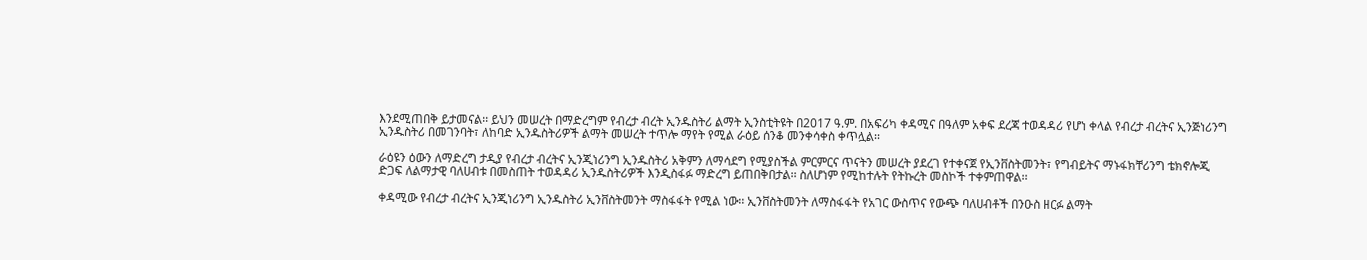እንደሚጠበቅ ይታመናል፡፡ ይህን መሠረት በማድረግም የብረታ ብረት ኢንዱስትሪ ልማት ኢንስቲትዩት በ2017 ዓ.ም. በአፍሪካ ቀዳሚና በዓለም አቀፍ ደረጃ ተወዳዳሪ የሆነ ቀላል የብረታ ብረትና ኢንጅነሪንግ ኢንዱስትሪ በመገንባት፣ ለከባድ ኢንዱስትሪዎች ልማት መሠረት ተጥሎ ማየት የሚል ራዕይ ሰንቆ መንቀሳቀስ ቀጥሏል፡፡

ራዕዩን ዕውን ለማድረግ ታዲያ የብረታ ብረትና ኢንጂነሪንግ ኢንዱስትሪ አቅምን ለማሳደግ የሚያስችል ምርምርና ጥናትን መሠረት ያደረገ የተቀናጀ የኢንቨስትመንት፣ የግብይትና ማኑፋክቸሪንግ ቴክኖሎጂ ድጋፍ ለልማታዊ ባለሀብቱ በመስጠት ተወዳዳሪ ኢንዱስትሪዎች እንዲስፋፉ ማድረግ ይጠበቅበታል፡፡ ስለሆነም የሚከተሉት የትኩረት መስኮች ተቀምጠዋል፡፡

ቀዳሚው የብረታ ብረትና ኢንጂነሪንግ ኢንዱስትሪ ኢንቨስትመንት ማስፋፋት የሚል ነው፡፡ ኢንቨስትመንት ለማስፋፋት የአገር ውስጥና የውጭ ባለሀብቶች በንዑስ ዘርፉ ልማት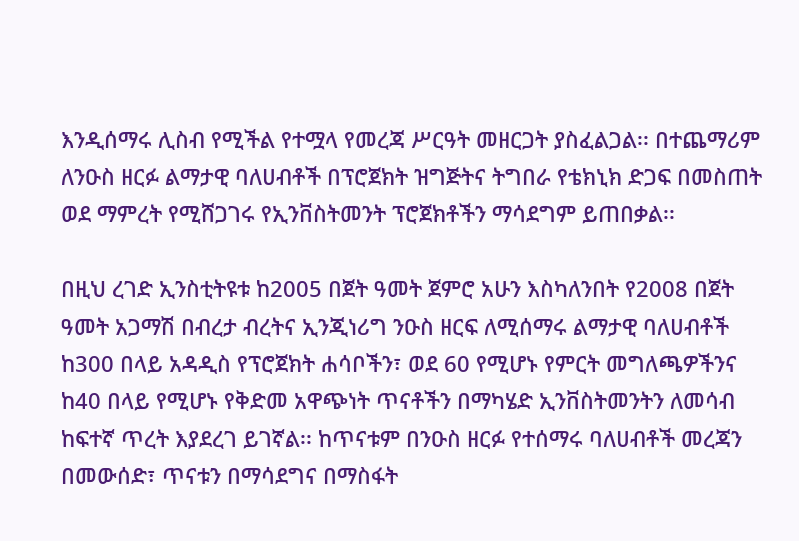እንዲሰማሩ ሊስብ የሚችል የተሟላ የመረጃ ሥርዓት መዘርጋት ያስፈልጋል፡፡ በተጨማሪም ለንዑስ ዘርፉ ልማታዊ ባለሀብቶች በፕሮጀክት ዝግጅትና ትግበራ የቴክኒክ ድጋፍ በመስጠት ወደ ማምረት የሚሸጋገሩ የኢንቨስትመንት ፕሮጀክቶችን ማሳደግም ይጠበቃል፡፡

በዚህ ረገድ ኢንስቲትዩቱ ከ2005 በጀት ዓመት ጀምሮ አሁን እስካለንበት የ2008 በጀት ዓመት አጋማሽ በብረታ ብረትና ኢንጂነሪግ ንዑስ ዘርፍ ለሚሰማሩ ልማታዊ ባለሀብቶች ከ300 በላይ አዳዲስ የፕሮጀክት ሐሳቦችን፣ ወደ 60 የሚሆኑ የምርት መግለጫዎችንና ከ40 በላይ የሚሆኑ የቅድመ አዋጭነት ጥናቶችን በማካሄድ ኢንቨስትመንትን ለመሳብ ከፍተኛ ጥረት እያደረገ ይገኛል፡፡ ከጥናቱም በንዑስ ዘርፉ የተሰማሩ ባለሀብቶች መረጃን በመውሰድ፣ ጥናቱን በማሳደግና በማስፋት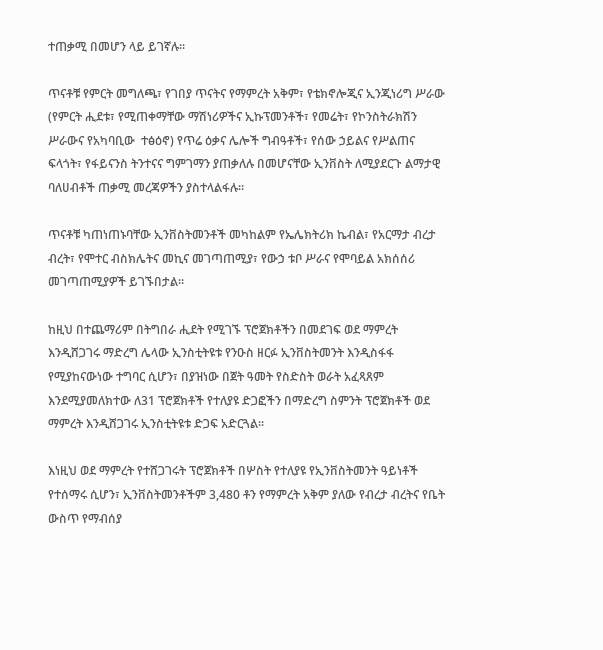ተጠቃሚ በመሆን ላይ ይገኛሉ፡፡

ጥናቶቹ የምርት መግለጫ፣ የገበያ ጥናትና የማምረት አቅም፣ የቴክኖሎጂና ኢንጂነሪግ ሥራው (የምርት ሒደቱ፣ የሚጠቀማቸው ማሽነሪዎችና ኢኩፕመንቶች፣ የመሬት፣ የኮንስትራክሽን ሥራውና የአካባቢው  ተፅዕኖ) የጥሬ ዕቃና ሌሎች ግብዓቶች፣ የሰው ኃይልና የሥልጠና ፍላጎት፣ የፋይናንስ ትንተናና ግምገማን ያጠቃለሉ በመሆናቸው ኢንቨስት ለሚያደርጉ ልማታዊ ባለሀብቶች ጠቃሚ መረጃዎችን ያስተላልፋሉ፡፡

ጥናቶቹ ካጠነጠኑባቸው ኢንቨስትመንቶች መካከልም የኤሌክትሪክ ኬብል፣ የአርማታ ብረታ ብረት፣ የሞተር ብስክሌትና መኪና መገጣጠሚያ፣ የውኃ ቱቦ ሥራና የሞባይል አክሰሰሪ መገጣጠሚያዎች ይገኙበታል፡፡

ከዚህ በተጨማሪም በትግበራ ሒደት የሚገኙ ፕሮጀክቶችን በመደገፍ ወደ ማምረት እንዲሸጋገሩ ማድረግ ሌላው ኢንስቲትዩቱ የንዑስ ዘርፉ ኢንቨስትመንት እንዲስፋፋ የሚያከናውነው ተግባር ሲሆን፣ በያዝነው በጀት ዓመት የስድስት ወራት አፈጻጸም እንደሚያመለክተው ለ31 ፕሮጀክቶች የተለያዩ ድጋፎችን በማድረግ ስምንት ፕሮጀክቶች ወደ ማምረት እንዲሸጋገሩ ኢንስቲትዩቱ ድጋፍ አድርጓል፡፡

እነዚህ ወደ ማምረት የተሸጋገሩት ፕሮጀክቶች በሦስት የተለያዩ የኢንቨስትመንት ዓይነቶች የተሰማሩ ሲሆን፣ ኢንቨስትመንቶችም 3,480 ቶን የማምረት አቅም ያለው የብረታ ብረትና የቤት ውስጥ የማብሰያ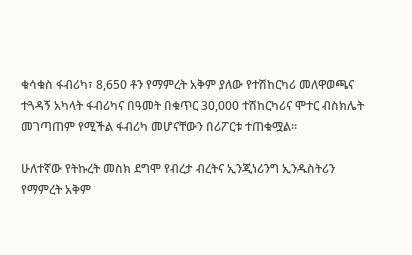ቁሳቁስ ፋብሪካ፣ 8,650 ቶን የማምረት አቅም ያለው የተሽከርካሪ መለዋወጫና ተጓዳኝ አካላት ፋብሪካና በዓመት በቁጥር 30,000 ተሽከርካሪና ሞተር ብስክሌት መገጣጠም የሚችል ፋብሪካ መሆናቸውን በሪፖርቱ ተጠቁሟል፡፡

ሁለተኛው የትኩረት መስክ ደግሞ የብረታ ብረትና ኢንጂነሪንግ ኢንዱስትሪን የማምረት አቅም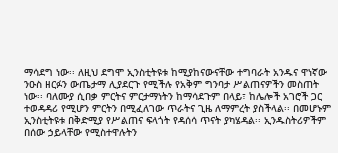ማሳደግ ነው፡፡ ለዚህ ደግሞ ኢንስቲትዩቱ ከሚያከናውናቸው ተግባራት አንዱና ዋነኛው ንዑስ ዘርፉን ውጤታማ ሊያደርጉ የሚችሉ የአቅም ግንባታ ሥልጠናዎችን መስጠት ነው፡፡ ባለሙያ ሲበቃ ምርትና ምርታማነትን ከማሳደጉም በላይ፣ ከሌሎች አገሮች ጋር ተወዳዳሪ የሚሆን ምርትን በሚፈለገው ጥራትና ጊዜ ለማምረት ያስችላል፡፡ በመሆኑም ኢንስቲትዩቱ በቅድሚያ የሥልጠና ፍላጎት የዳሰሳ ጥናት ያካሄዳል፡፡ ኢንዱስትሪዎችም በሰው ኃይላቸው የሚስተዋሉትን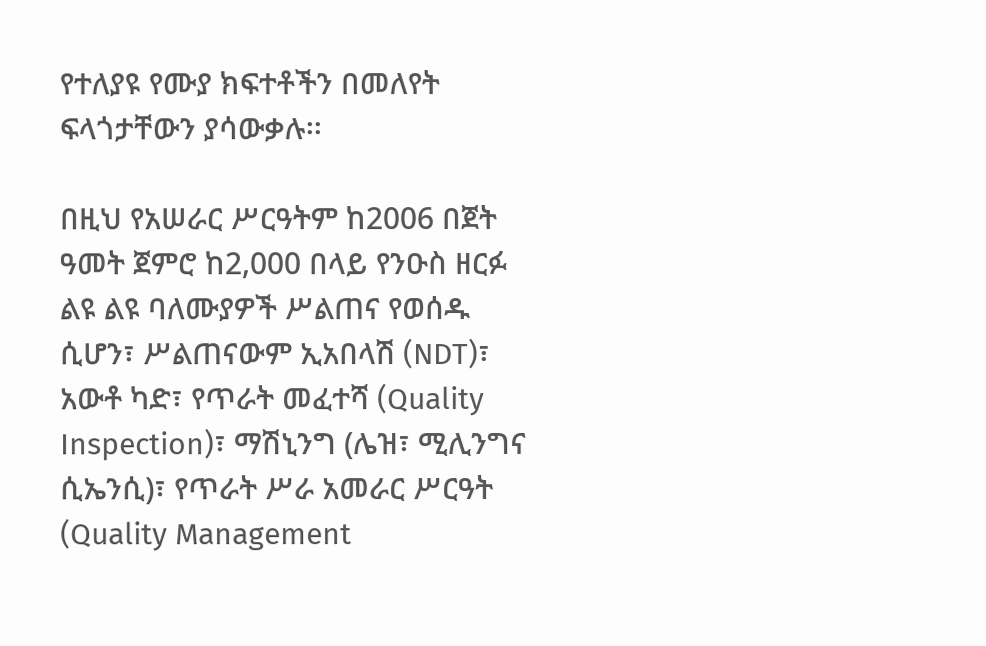የተለያዩ የሙያ ክፍተቶችን በመለየት ፍላጎታቸውን ያሳውቃሉ፡፡

በዚህ የአሠራር ሥርዓትም ከ2006 በጀት ዓመት ጀምሮ ከ2,000 በላይ የንዑስ ዘርፉ ልዩ ልዩ ባለሙያዎች ሥልጠና የወሰዱ ሲሆን፣ ሥልጠናውም ኢአበላሽ (NDT)፣ አውቶ ካድ፣ የጥራት መፈተሻ (Quality Inspection)፣ ማሽኒንግ (ሌዝ፣ ሚሊንግና ሲኤንሲ)፣ የጥራት ሥራ አመራር ሥርዓት (Quality Management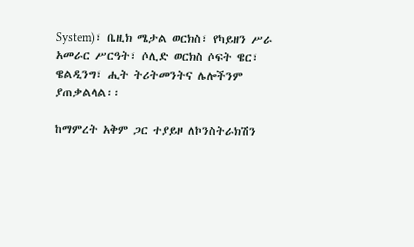System)፣ ቤዚክ ሜታል ወርክስ፣ የካይዘን ሥራ አመራር ሥርዓት፣ ሶሊድ ወርክስ ሶፍት ዌር፣ ዌልዲንግ፣ ሒት ትሪትመንትና ሌሎችንም ያጠቃልላል፡፡

ከማምረት አቅም ጋር ተያይዞ ለኮንስትራክሽን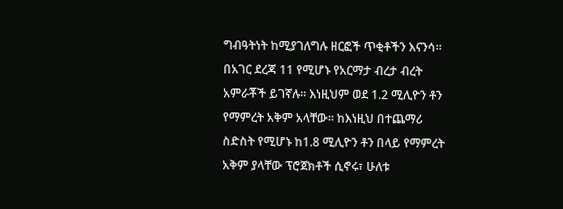ግብዓትነት ከሚያገለግሉ ዘርፎች ጥቂቶችን እናንሳ፡፡ በአገር ደረጃ 11 የሚሆኑ የአርማታ ብረታ ብረት አምራቾች ይገኛሉ፡፡ እነዚህም ወደ 1.2 ሚሊዮን ቶን የማምረት አቅም አላቸው፡፡ ከእነዚህ በተጨማሪ ስድስት የሚሆኑ ከ1.8 ሚሊዮን ቶን በላይ የማምረት አቅም ያላቸው ፕሮጀክቶች ሲኖሩ፣ ሁለቱ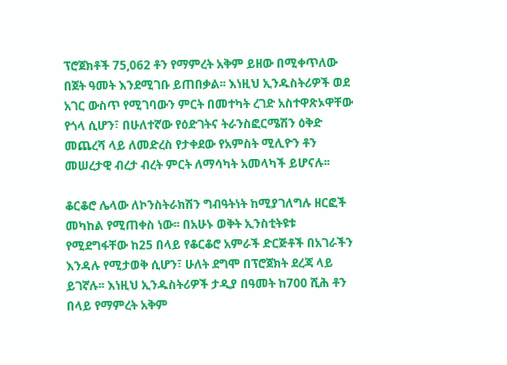ፕሮጀክቶች 75,062 ቶን የማምረት አቅም ይዘው በሚቀጥለው በጀት ዓመት እንደሚገቡ ይጠበቃል፡፡ እነዚህ ኢንዱስትሪዎች ወደ አገር ውስጥ የሚገባውን ምርት በመተካት ረገድ አስተዋጽኦዋቸው የጎላ ሲሆን፣ በሁለተኛው የዕድገትና ትራንስፎርሜሽን ዕቅድ መጨረሻ ላይ ለመድረስ የታቀደው የአምስት ሚሊዮን ቶን መሠረታዊ ብረታ ብረት ምርት ለማሳካት አመላካች ይሆናሉ፡፡

ቆርቆሮ ሌላው ለኮንስትራክሽን ግብዓትነት ከሚያገለግሉ ዘርፎች መካከል የሚጠቀስ ነው፡፡ በአሁኑ ወቅት ኢንስቲትዩቱ የሚደግፋቸው ከ25 በላይ የቆርቆሮ አምራች ድርጅቶች በአገራችን እንዳሉ የሚታወቅ ሲሆን፣ ሁለት ደግሞ በፕሮጀክት ደረጃ ላይ ይገኛሉ፡፡ እነዚህ ኢንዱስትሪዎች ታዲያ በዓመት ከ700 ሺሕ ቶን በላይ የማምረት አቅም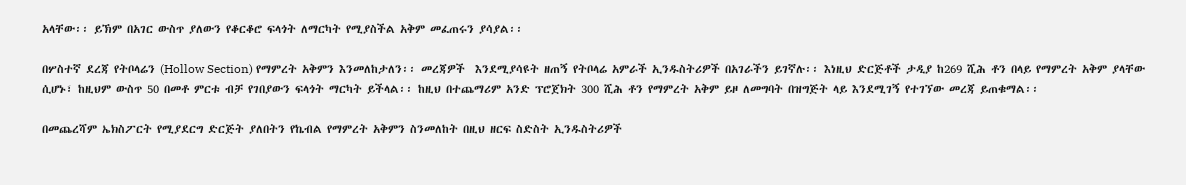አላቸው፡፡ ይኽም በአገር ውስጥ ያለውን የቆርቆሮ ፍላጎት ለማርካት የሚያስችል አቅም መፈጠሩን ያሳያል፡፡

በሦስተኛ ደረጃ የትቦላሬን (Hollow Section) የማምረት አቅምን እንመለከታለን፡፡ መረጃዎች  እንደሚያሳዩት ዘጠኝ የትቦላሬ አምራች ኢንዱስትሪዎች በአገራችን ይገኛሉ፡፡ እነዚህ ድርጅቶች ታዲያ ከ269 ሺሕ ቶን በላይ የማምረት አቅም ያላቸው ሲሆኑ፣ ከዚህም ውስጥ 50 በመቶ ምርቱ ብቻ የገበያውን ፍላጎት ማርካት ይችላል፡፡ ከዚህ በተጨማሪም አንድ ፕሮጀክት 300 ሺሕ ቶን የማምረት አቅም ይዞ ለመግባት በዝግጅት ላይ እንደሚገኝ የተገኘው መረጃ ይጠቁማል፡፡

በመጨረሻም ኤክስፖርት የሚያደርግ ድርጅት ያለበትን የኬብል የማምረት አቅምን ስንመለከት በዚህ ዘርፍ ስድስት ኢንዱስትሪዎች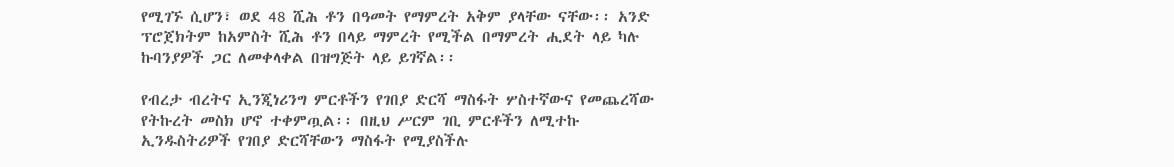የሚገኙ ሲሆን፣ ወደ 48 ሺሕ ቶን በዓመት የማምረት አቅም ያላቸው ናቸው፡፡ አንድ ፕሮጀክትም ከአምስት ሺሕ ቶን በላይ ማምረት የሚችል በማምረት ሒደት ላይ ካሉ ኩባንያዎች ጋር ለመቀላቀል በዝግጅት ላይ ይገኛል፡፡

የብረታ ብረትና ኢንጂነሪንግ ምርቶችን የገበያ ድርሻ ማስፋት ሦስተኛውና የመጨረሻው የትኩረት መስክ ሆኖ ተቀምጧል፡፡ በዚህ ሥርም ገቢ ምርቶችን ለሚተኩ ኢንዱስትሪዎች የገበያ ድርሻቸውን ማስፋት የሚያስችሉ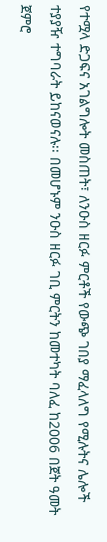የተሟላ ድጋፍና አገልግሎት መስጠት፣ ለንዑስ ዘርፉ ምርቶች የውጭ ገበያ ማፈላለግ የሚሉትና ሌሎች ተያያዥ ተግባራት ይከናወናሉ፡፡ በመሆኑም ንዑስ ዘርፉ ገቢ ምርትን ከመተካት ባለፈ ከ2006 በጀት ዓመት ጀምሮ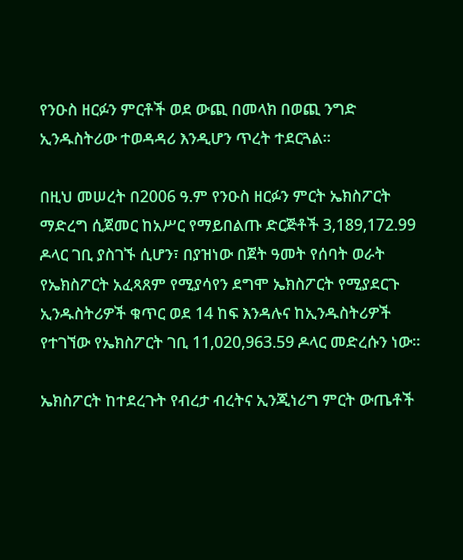የንዑስ ዘርፉን ምርቶች ወደ ውጪ በመላክ በወጪ ንግድ ኢንዱስትሪው ተወዳዳሪ እንዲሆን ጥረት ተደርጓል፡፡

በዚህ መሠረት በ2006 ዓ.ም የንዑስ ዘርፉን ምርት ኤክስፖርት ማድረግ ሲጀመር ከአሥር የማይበልጡ ድርጅቶች 3,189,172.99 ዶላር ገቢ ያስገኙ ሲሆን፣ በያዝነው በጀት ዓመት የሰባት ወራት የኤክስፖርት አፈጻጸም የሚያሳየን ደግሞ ኤክስፖርት የሚያደርጉ ኢንዱስትሪዎች ቁጥር ወደ 14 ከፍ እንዳሉና ከኢንዱስትሪዎች የተገኘው የኤክስፖርት ገቢ 11,020,963.59 ዶላር መድረሱን ነው፡፡

ኤክስፖርት ከተደረጉት የብረታ ብረትና ኢንጂነሪግ ምርት ውጤቶች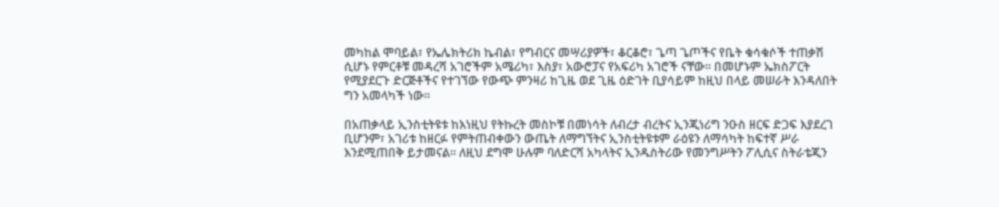መካከል ሞባይል፣ የኤሌክትሪክ ኬብል፣ የግብርና መሣሪያዎች፣ ቆርቆሮ፣ ጌጣ ጌጦችና የቤት ቁሳቁሶች ተጠቃሽ ሲሆኑ የምርቶቹ መዳረሻ አገሮችም አሜሪካ፣ እስያ፣ አውሮፓና የአፍሪካ አገሮች ናቸው፡፡ በመሆኑም ኤክስፖርት የሚያደርጉ ድርጅቶችና የተገኘው የውጭ ምንዛሪ ከጊዜ ወደ ጊዜ ዕድገት ቢያሳይም ከዚህ በላይ መሠራት እንዳለበት ግን አመላካች ነው፡፡

በአጠቃላይ ኢንስቲትዩቱ ከእነዚህ የትኩረት መስኮቹ በመነሳት ለብረታ ብረትና ኢንጂነሪግ ንዑስ ዘርፍ ድጋፍ እያደረገ ቢሆንም፣ አገሪቱ ከዘርፉ የምትጠብቀውን ውጤት ለማግኘትና ኢንስቲትዩቱም ራዕዩን ለማሳካት ከፍተኛ ሥራ እንደሚጠበቅ ይታመናል፡፡ ለዚህ ደግሞ ሁሉም ባለድርሻ አካላትና ኢንዱስትሪው የመንግሥትን ፖሊሲና ስትራቴጂን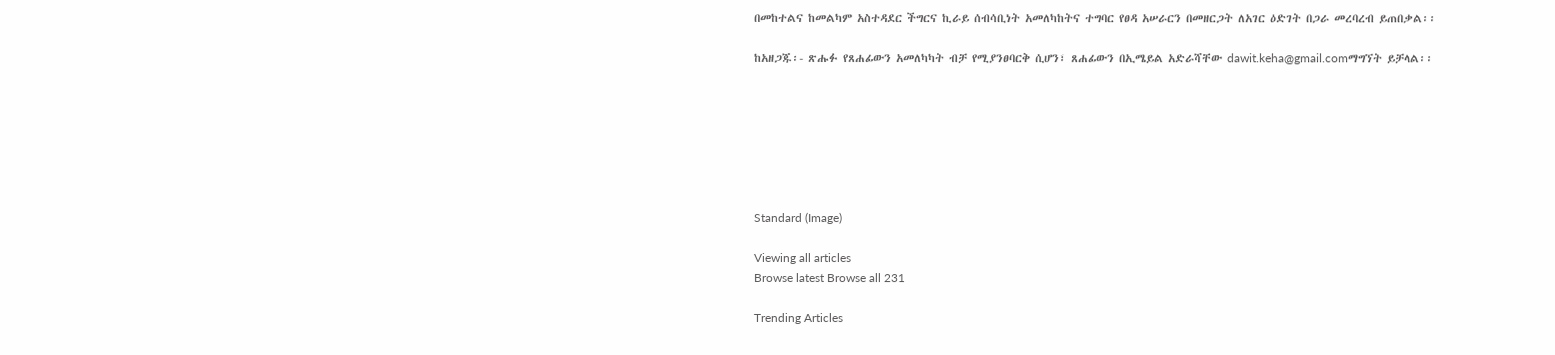በመከተልና ከመልካም አስተዳደር ችግርና ኪራይ ሰብሳቢነት አመለካከትና ተግባር የፀዳ አሠራርን በመዘርጋት ለአገር ዕድገት በጋራ መረባረብ ይጠበቃል፡፡

ከአዘጋጁ፡- ጽሑፉ የጸሐፊውን አመለካካት ብቻ የሚያንፀባርቅ ሲሆን፣ ጸሐፊውን በኢሜይል አድራሻቸው dawit.keha@gmail.comማግኘት ይቻላል፡፡







Standard (Image)

Viewing all articles
Browse latest Browse all 231

Trending Articles